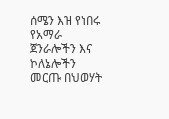ሰሜን እዝ የነበሩ የአማራ ጀንራሎችን እና ኮለኔሎችን መርጡ በህወሃት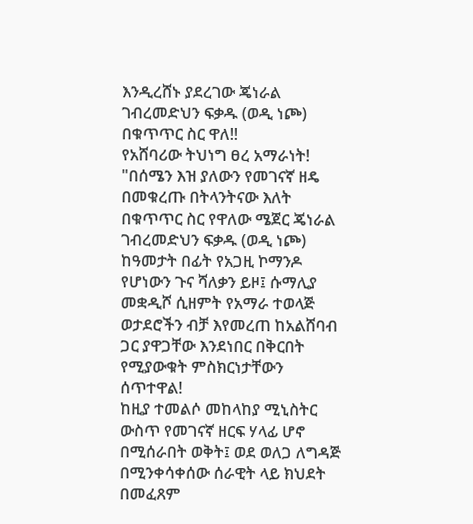እንዲረሸኑ ያደረገው ጄነራል ገብረመድህን ፍቃዱ (ወዲ ነጮ) በቁጥጥር ስር ዋለ!!
የአሸባሪው ትህነግ ፀረ አማራነት!
"በሰሜን እዝ ያለውን የመገናኛ ዘዴ በመቁረጡ በትላንትናው እለት በቁጥጥር ስር የዋለው ሜጀር ጄነራል ገብረመድህን ፍቃዱ (ወዲ ነጮ) ከዓመታት በፊት የአጋዚ ኮማንዶ የሆነውን ጉና ሻለቃን ይዞ፤ ሱማሊያ መቋዲሾ ሲዘምት የአማራ ተወላጅ ወታደሮችን ብቻ እየመረጠ ከአልሸባብ ጋር ያዋጋቸው እንደነበር በቅርበት የሚያውቁት ምስክርነታቸውን ሰጥተዋል!
ከዚያ ተመልሶ መከላከያ ሚኒስትር ውስጥ የመገናኛ ዘርፍ ሃላፊ ሆኖ በሚሰራበት ወቅት፤ ወደ ወለጋ ለግዳጅ በሚንቀሳቀሰው ሰራዊት ላይ ክህደት በመፈጸም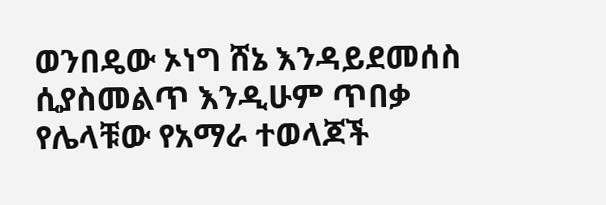ወንበዴው ኦነግ ሸኔ እንዳይደመሰስ ሲያስመልጥ እንዲሁም ጥበቃ የሌላቹው የአማራ ተወላጆች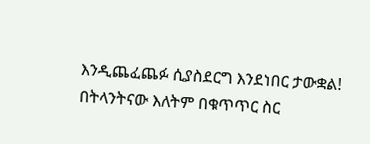እንዲጨፈጨፉ ሲያስደርግ እንደነበር ታውቋል!
በትላንትናው እለትም በቁጥጥር ስር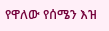የዋለው የሰሜን እዝ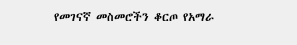የመገናኛ መስመሮችን ቆርጦ የአማራ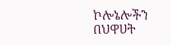ኮሎኔሎችን በህዋሀት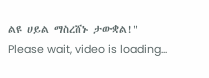ልዩ ሀይል ማስረሸኑ ታውቋል!"
Please wait, video is loading...